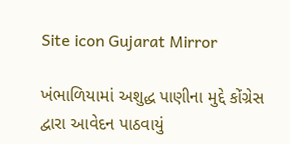Site icon Gujarat Mirror

ખંભાળિયામાં અશુદ્ધ પાણીના મુદ્દે કોંગ્રેસ દ્વારા આવેદન પાઠવાયું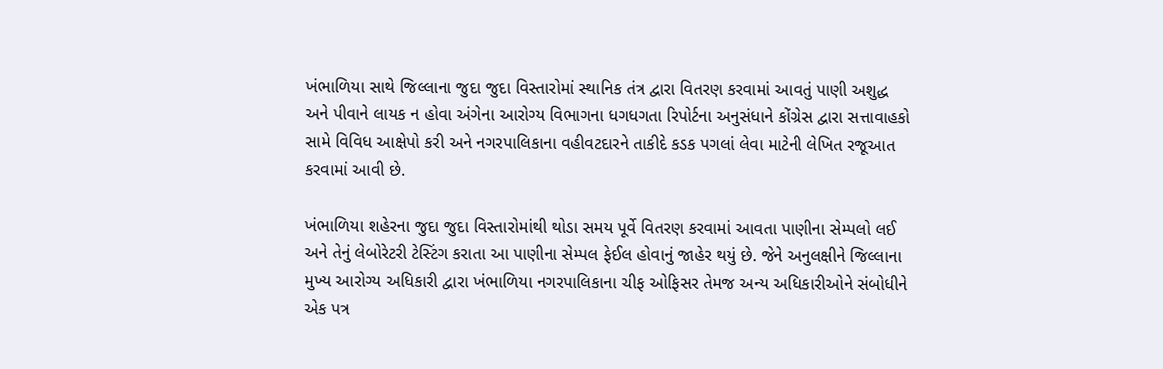ખંભાળિયા સાથે જિલ્લાના જુદા જુદા વિસ્તારોમાં સ્થાનિક તંત્ર દ્વારા વિતરણ કરવામાં આવતું પાણી અશુદ્ધ અને પીવાને લાયક ન હોવા અંગેના આરોગ્ય વિભાગના ધગધગતા રિપોર્ટના અનુસંધાને કોંગ્રેસ દ્વારા સત્તાવાહકો સામે વિવિધ આક્ષેપો કરી અને નગરપાલિકાના વહીવટદારને તાકીદે કડક પગલાં લેવા માટેની લેખિત રજૂઆત કરવામાં આવી છે.

ખંભાળિયા શહેરના જુદા જુદા વિસ્તારોમાંથી થોડા સમય પૂર્વે વિતરણ કરવામાં આવતા પાણીના સેમ્પલો લઈ અને તેનું લેબોરેટરી ટેસ્ટિંગ કરાતા આ પાણીના સેમ્પલ ફેઈલ હોવાનું જાહેર થયું છે. જેને અનુલક્ષીને જિલ્લાના મુખ્ય આરોગ્ય અધિકારી દ્વારા ખંભાળિયા નગરપાલિકાના ચીફ ઓફિસર તેમજ અન્ય અધિકારીઓને સંબોધીને એક પત્ર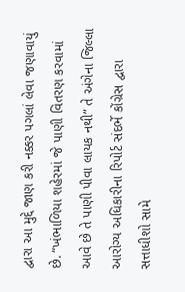દ્વારા આ મુદ્દે જાણ કરી નક્કર પગલાં લેવા જણાવાયું છે. “ખંભાળિયા શહેરમાં જે પાણી વિતરણ કરવામાં આવે છે તે પાણી પીવા લાયક નથી” તે અંગેના જિલ્લા આરોગ્ય અધિકારીના રિપોર્ટ સંદર્ભે કોંગ્રેસ દ્વારા સત્તાધીશો સામે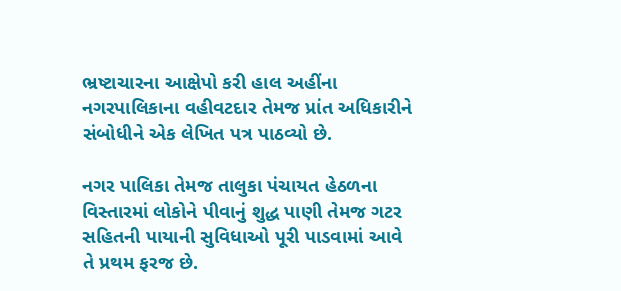ભ્રષ્ટાચારના આક્ષેપો કરી હાલ અહીંના નગરપાલિકાના વહીવટદાર તેમજ પ્રાંત અધિકારીને સંબોધીને એક લેખિત પત્ર પાઠવ્યો છે.

નગર પાલિકા તેમજ તાલુકા પંચાયત હેઠળના વિસ્તારમાં લોકોને પીવાનું શુદ્ધ પાણી તેમજ ગટર સહિતની પાયાની સુવિધાઓ પૂરી પાડવામાં આવે તે પ્રથમ ફરજ છે.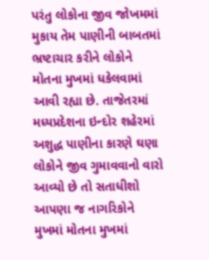પરંતુ લોકોના જીવ જોખમમાં મુકાય તેમ પાણીની બાબતમાં ભ્રષ્ટાચાર કરીને લોકોને મોતના મુખમાં ધકેલવામાં આવી રહ્યા છે. તાજેતરમાં મધ્યપ્રદેશના ઇન્દોર શહેરમાં અશુદ્ધ પાણીના કારણે ઘણા લોકોને જીવ ગુમાવવાનો વારો આવ્યો છે તો સતાધીશો આપણા જ નાગરિકોને મુખમાં મોતના મુખમાં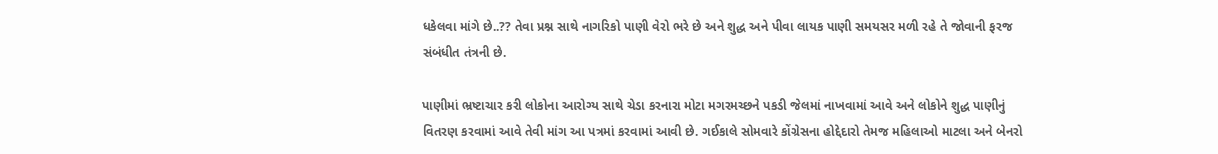ધકેલવા માંગે છે..?? તેવા પ્રશ્ન સાથે નાગરિકો પાણી વેરો ભરે છે અને શુદ્ધ અને પીવા લાયક પાણી સમયસર મળી રહે તે જોવાની ફરજ સંબંધીત તંત્રની છે.

પાણીમાં ભ્રષ્ટાચાર કરી લોકોના આરોગ્ય સાથે ચેડા કરનારા મોટા મગરમચ્છને પકડી જેલમાં નાખવામાં આવે અને લોકોને શુદ્ધ પાણીનું વિતરણ કરવામાં આવે તેવી માંગ આ પત્રમાં કરવામાં આવી છે. ગઈકાલે સોમવારે કોંગ્રેસના હોદ્દેદારો તેમજ મહિલાઓ માટલા અને બેનરો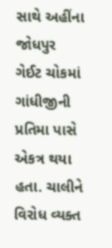સાથે અહીંના જોધપુર ગેઈટ ચોકમાં ગાંધીજીની પ્રતિમા પાસે એકત્ર થયા હતા. ચાલીને વિરોધ વ્યક્ત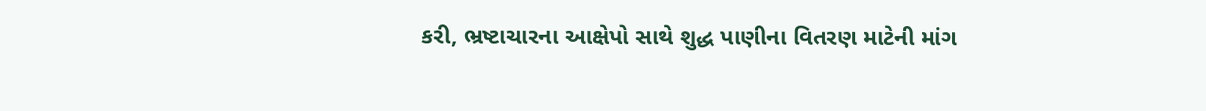કરી, ભ્રષ્ટાચારના આક્ષેપો સાથે શુદ્ધ પાણીના વિતરણ માટેની માંગ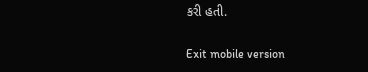કરી હતી.

Exit mobile version